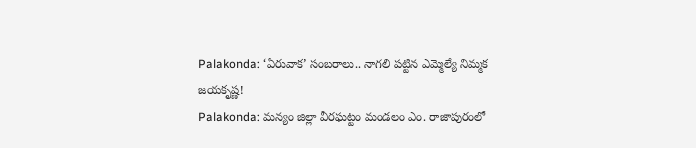Palakonda: ‘ఏరువాక’ సంబరాలు.. నాగలి పట్టిన ఎమ్మెల్యే నిమ్మక జయకృష్ణ!
Palakonda: మన్యం జిల్లా వీరఘట్టం మండలం ఎం. రాజాపురంలో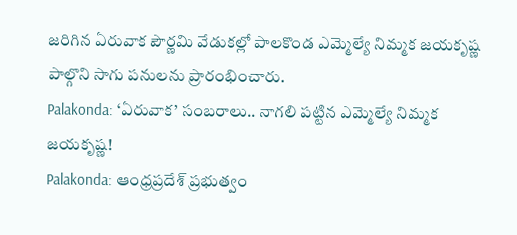జరిగిన ఏరువాక పౌర్ణమి వేడుకల్లో పాలకొండ ఎమ్మెల్యే నిమ్మక జయకృష్ణ పాల్గొని సాగు పనులను ప్రారంభించారు.
Palakonda: ‘ఏరువాక’ సంబరాలు.. నాగలి పట్టిన ఎమ్మెల్యే నిమ్మక జయకృష్ణ!
Palakonda: ఆంధ్రప్రదేశ్ ప్రభుత్వం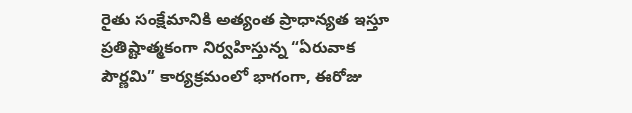రైతు సంక్షేమానికి అత్యంత ప్రాధాన్యత ఇస్తూ ప్రతిష్టాత్మకంగా నిర్వహిస్తున్న “ఏరువాక పౌర్ణమి” కార్యక్రమంలో భాగంగా, ఈరోజు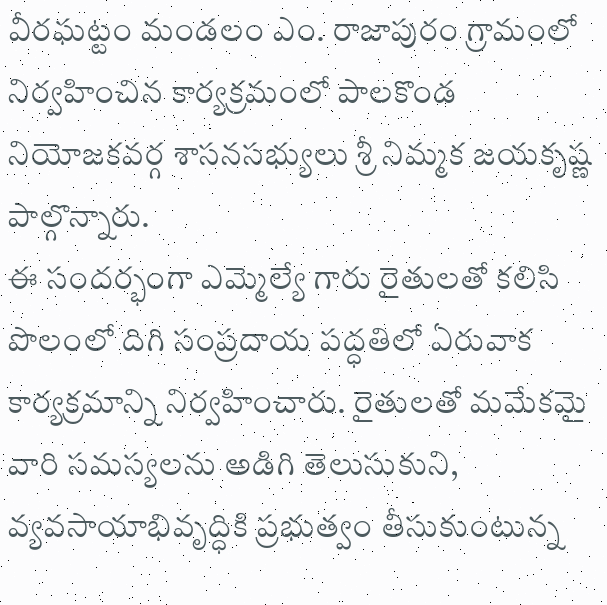వీరఘట్టం మండలం ఎం. రాజాపురం గ్రామంలో నిర్వహించిన కార్యక్రమంలో పాలకొండ నియోజకవర్గ శాసనసభ్యులు శ్రీ నిమ్మక జయకృష్ణ పాల్గొన్నారు.
ఈ సందర్భంగా ఎమ్మెల్యే గారు రైతులతో కలిసి పొలంలో దిగి సంప్రదాయ పద్ధతిలో ఏరువాక కార్యక్రమాన్ని నిర్వహించారు. రైతులతో మమేకమై వారి సమస్యలను అడిగి తెలుసుకుని, వ్యవసాయాభివృద్ధికి ప్రభుత్వం తీసుకుంటున్న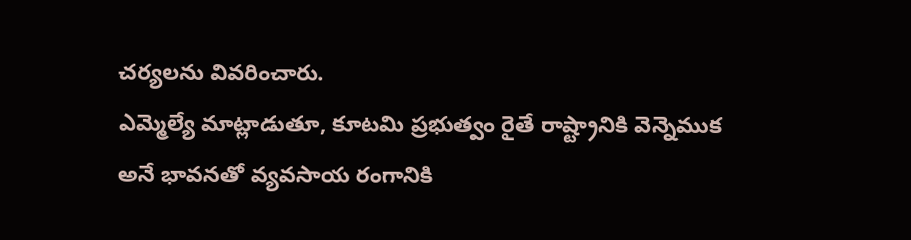చర్యలను వివరించారు.
ఎమ్మెల్యే మాట్లాడుతూ, కూటమి ప్రభుత్వం రైతే రాష్ట్రానికి వెన్నెముక అనే భావనతో వ్యవసాయ రంగానికి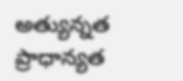అత్యున్నత ప్రాధాన్యత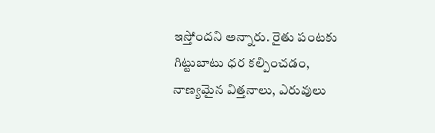ఇస్తోందని అన్నారు. రైతు పంటకు గిట్టుబాటు ధర కల్పించడం, నాణ్యమైన విత్తనాలు, ఎరువులు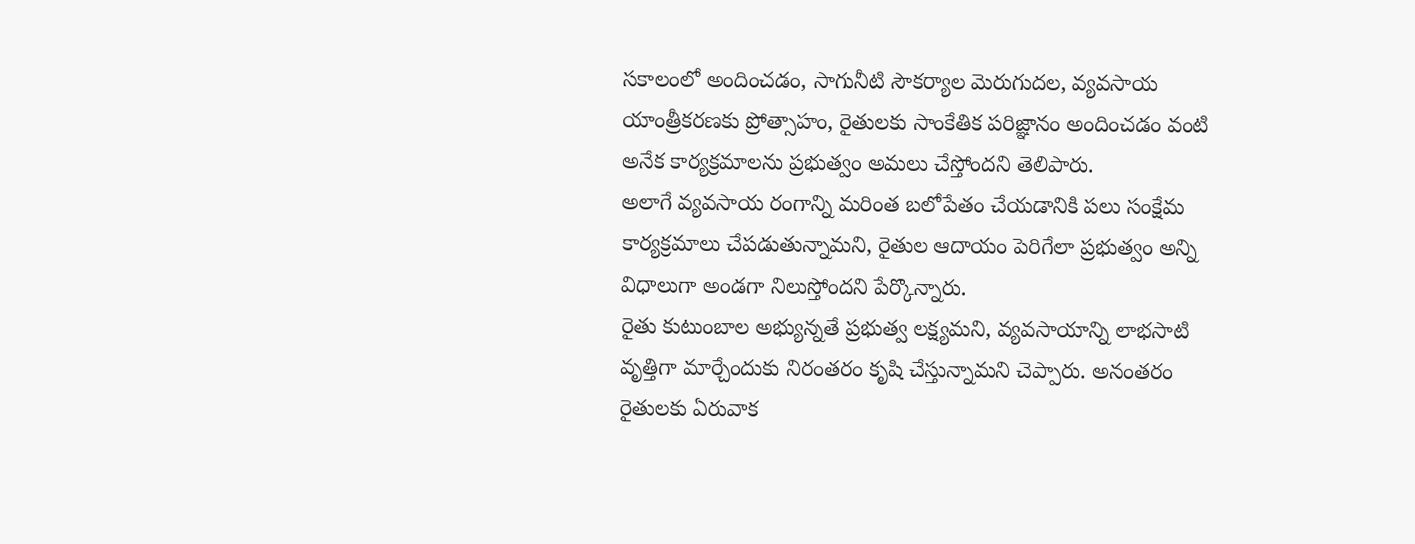సకాలంలో అందించడం, సాగునీటి సౌకర్యాల మెరుగుదల, వ్యవసాయ యాంత్రీకరణకు ప్రోత్సాహం, రైతులకు సాంకేతిక పరిజ్ఞానం అందించడం వంటి అనేక కార్యక్రమాలను ప్రభుత్వం అమలు చేస్తోందని తెలిపారు.
అలాగే వ్యవసాయ రంగాన్ని మరింత బలోపేతం చేయడానికి పలు సంక్షేమ కార్యక్రమాలు చేపడుతున్నామని, రైతుల ఆదాయం పెరిగేలా ప్రభుత్వం అన్ని విధాలుగా అండగా నిలుస్తోందని పేర్కొన్నారు.
రైతు కుటుంబాల అభ్యున్నతే ప్రభుత్వ లక్ష్యమని, వ్యవసాయాన్ని లాభసాటి వృత్తిగా మార్చేందుకు నిరంతరం కృషి చేస్తున్నామని చెప్పారు. అనంతరం రైతులకు ఏరువాక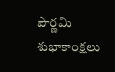పౌర్ణమి శుభాకాంక్షలు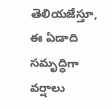తెలియజేస్తూ, ఈ ఏడాది సమృద్ధిగా వర్షాలు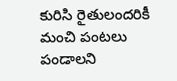కురిసి రైతులందరికీ మంచి పంటలు పండాలని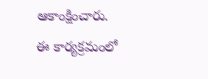ఆకాంక్షించారు.
ఈ కార్యక్రమంలో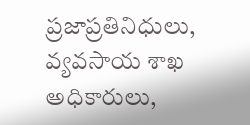ప్రజాప్రతినిధులు, వ్యవసాయ శాఖ అధికారులు,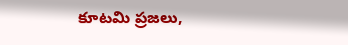కూటమి ప్రజలు,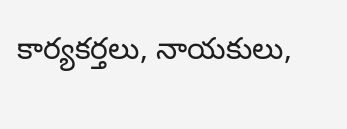కార్యకర్తలు, నాయకులు,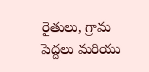రైతులు, గ్రామ పెద్దలు మరియు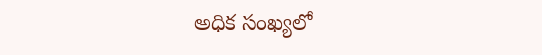అధిక సంఖ్యలో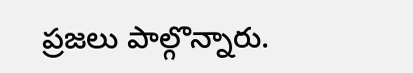ప్రజలు పాల్గొన్నారు.